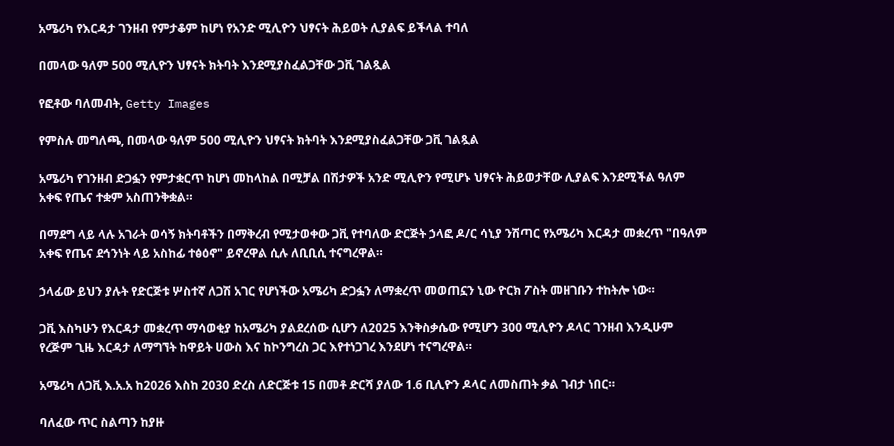አሜሪካ የእርዳታ ገንዘብ የምታቆም ከሆነ የአንድ ሚሊዮን ህፃናት ሕይወት ሊያልፍ ይችላል ተባለ

በመላው ዓለም 500 ሚሊዮን ህፃናት ክትባት እንደሚያስፈልጋቸው ጋቪ ገልጿል

የፎቶው ባለመብት, Getty Images

የምስሉ መግለጫ, በመላው ዓለም 500 ሚሊዮን ህፃናት ክትባት እንደሚያስፈልጋቸው ጋቪ ገልጿል

አሜሪካ የገንዘብ ድጋፏን የምታቋርጥ ከሆነ መከላከል በሚቻል በሽታዎች አንድ ሚሊዮን የሚሆኑ ህፃናት ሕይወታቸው ሊያልፍ እንደሚችል ዓለም አቀፍ የጤና ተቋም አስጠንቅቋል።

በማደግ ላይ ላሉ አገራት ወሳኝ ክትባቶችን በማቅረብ የሚታወቀው ጋቪ የተባለው ድርጅት ኃላፎ ዶ/ር ሳኒያ ንሽጣር የአሜሪካ እርዳታ መቋረጥ "በዓለም አቀፍ የጤና ደኅንነት ላይ አስከፊ ተፅዕኖ" ይኖረዋል ሲሉ ለቢቢሲ ተናግረዋል።

ኃላፊው ይህን ያሉት የድርጅቱ ሦስተኛ ለጋሽ አገር የሆነችው አሜሪካ ድጋፏን ለማቋረጥ መወጠኗን ኒው ዮርክ ፖስት መዘገቡን ተከትሎ ነው።

ጋቪ እስካሁን የእርዳታ መቋረጥ ማሳወቂያ ከአሜሪካ ያልደረሰው ሲሆን ለ2025 እንቅስቃሴው የሚሆን 300 ሚሊዮን ዶላር ገንዘብ እንዲሁም የረጅም ጊዜ እርዳታ ለማግኘት ከዋይት ሀውስ እና ከኮንግረስ ጋር እየተነጋገረ እንደሆነ ተናግረዋል።

አሜሪካ ለጋቪ እ.አ.አ ከ2026 እስከ 2030 ድረስ ለድርጅቱ 15 በመቶ ድርሻ ያለው 1.6 ቢሊዮን ዶላር ለመስጠት ቃል ገብታ ነበር።

ባለፈው ጥር ስልጣን ከያዙ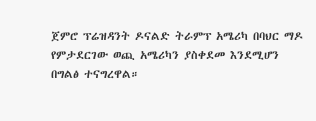ጀምሮ ፕሬዝዳንት ዶናልድ ትራምፕ አሜሪካ በባህር ማዶ የምታደርገው ወጪ አሜሪካን ያስቀደመ እንደሚሆን በግልፅ ተናግረዋል።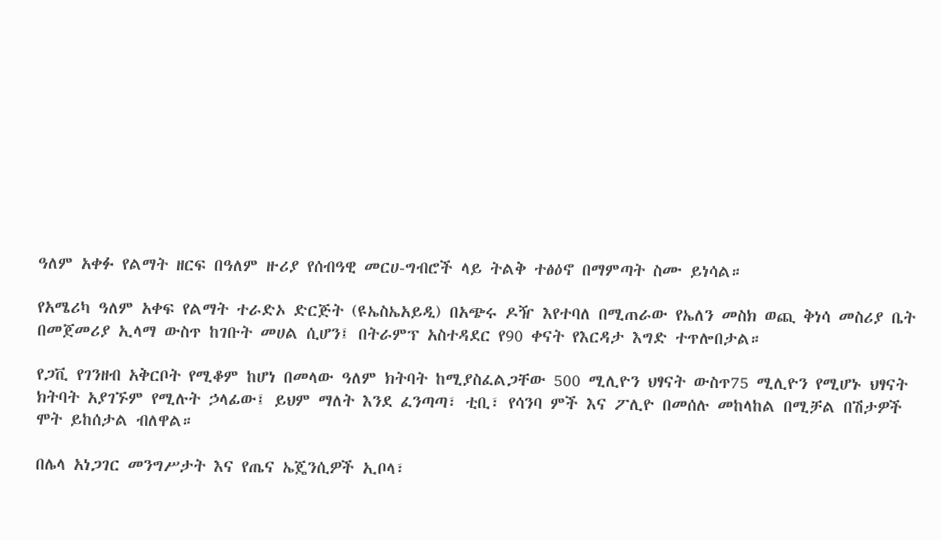ዓለም አቀፉ የልማት ዘርፍ በዓለም ዙሪያ የሰብዓዊ መርሀ-ግብሮች ላይ ትልቅ ተፅዕኖ በማምጣት ስሙ ይነሳል።

የአሜሪካ ዓለም አቀፍ የልማት ተራድኦ ድርጅት (ዩኤስኤአይዲ) በአጭሩ ዶዥ እየተባለ በሚጠራው የኤለን መስክ ወጪ ቅነሳ መስሪያ ቤት በመጀመሪያ ኢላማ ውስጥ ከገቡት መሀል ሲሆን፤ በትራምፕ አስተዳደር የ90 ቀናት የእርዳታ እግድ ተጥሎበታል።

የጋቪ የገንዘብ አቅርቦት የሚቆም ከሆነ በመላው ዓለም ክትባት ከሚያስፈልጋቸው 500 ሚሊዮን ህፃናት ውስጥ75 ሚሊዮን የሚሆኑ ህፃናት ክትባት አያገኙም የሚሉት ኃላፊው፤ ይህም ማለት እንደ ፈንጣጣ፣ ቲቢ፣ የሳንባ ምች እና ፖሊዮ በመሰሉ መከላከል በሚቻል በሽታዎች ሞት ይከሰታል ብለዋል።

በሌላ አነጋገር መንግሥታት እና የጤና ኤጄንሲዎች ኢቦላ፣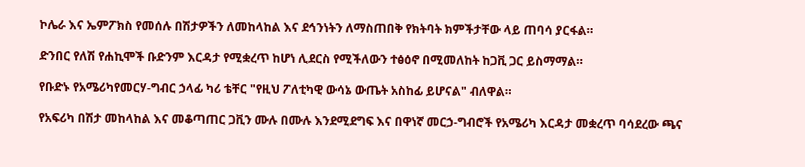ኮሌራ እና ኤምፖክስ የመሰሉ በሽታዎችን ለመከላከል እና ደኅንነትን ለማስጠበቅ የክትባት ክምችታቸው ላይ ጠባሳ ያርፋል።

ድንበር የለሽ የሐኪሞች ቡድንም እርዳታ የሚቋረጥ ከሆነ ሊደርስ የሚችለውን ተፅዕኖ በሚመለከት ከጋቪ ጋር ይስማማል።

የቡድኑ የአሜሪካየመርሃ-ግብር ኃላፊ ካሪ ቴቸር "የዚህ ፖለቲካዊ ውሳኔ ውጤት አስከፊ ይሆናል" ብለዋል።

የአፍሪካ በሽታ መከላከል እና መቆጣጠር ጋቪን ሙሉ በሙሉ እንደሚደግፍ እና በዋነኛ መርኃ-ግብሮች የአሜሪካ እርዳታ መቋረጥ ባሳደረው ጫና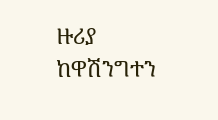ዙሪያ ከዋሽንግተን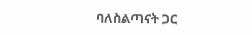ባለስልጣናት ጋር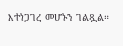እተነጋገረ መሆኑን ገልጿል።